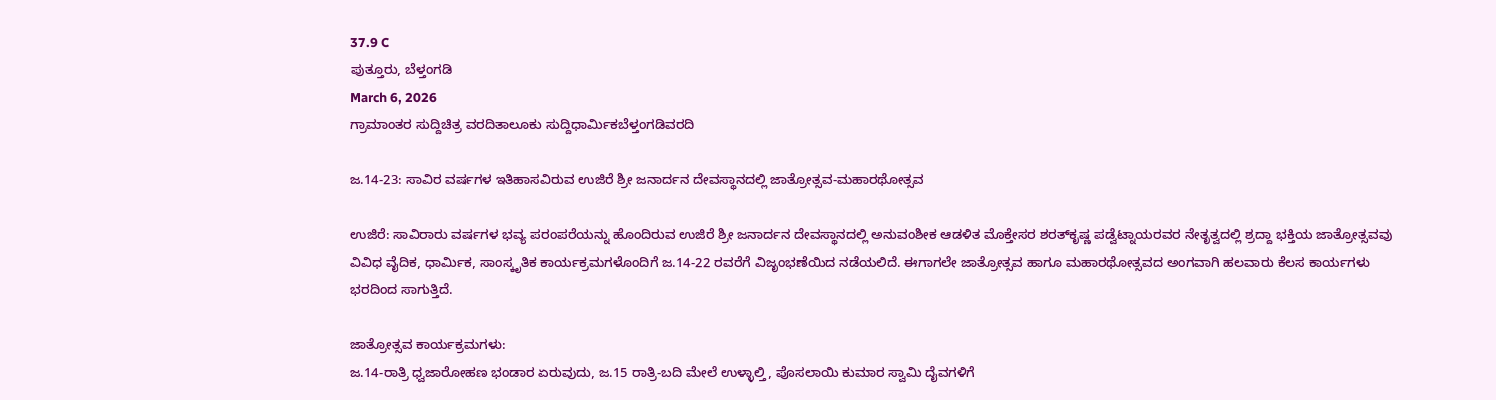37.9 C
ಪುತ್ತೂರು, ಬೆಳ್ತಂಗಡಿ
March 6, 2026
ಗ್ರಾಮಾಂತರ ಸುದ್ದಿಚಿತ್ರ ವರದಿತಾಲೂಕು ಸುದ್ದಿಧಾರ್ಮಿಕಬೆಳ್ತಂಗಡಿವರದಿ

ಜ.14-23: ಸಾವಿರ ವರ್ಷಗಳ ಇತಿಹಾಸವಿರುವ ಉಜಿರೆ ಶ್ರೀ ಜನಾರ್ದನ ದೇವಸ್ಥಾನದಲ್ಲಿ ಜಾತ್ರೋತ್ಸವ-ಮಹಾರಥೋತ್ಸವ

ಉಜಿರೆ: ಸಾವಿರಾರು ವರ್ಷಗಳ ಭವ್ಯ ಪರಂಪರೆಯನ್ನು ಹೊಂದಿರುವ ಉಜಿರೆ ಶ್ರೀ ಜನಾರ್ದನ ದೇವಸ್ಥಾನದಲ್ಲಿ ಅನುವಂಶೀಕ ಆಡಳಿತ ಮೊಕ್ತೇಸರ ಶರತ್‌ಕೃಷ್ಣ ಪಡ್ವೆಟ್ನಾಯರವರ ನೇತೃತ್ವದಲ್ಲಿ ಶ್ರದ್ದಾ ಭಕ್ತಿಯ ಜಾತ್ರೋತ್ಸವವು ವಿವಿಧ ವೈದಿಕ, ಧಾರ್ಮಿಕ, ಸಾಂಸ್ಕೃತಿಕ ಕಾರ್ಯಕ್ರಮಗಳೊಂದಿಗೆ ಜ.14-22 ರವರೆಗೆ ವಿಜೃಂಭಣೆಯಿದ ನಡೆಯಲಿದೆ. ಈಗಾಗಲೇ ಜಾತ್ರೋತ್ಸವ ಹಾಗೂ ಮಹಾರಥೋತ್ಸವದ ಅಂಗವಾಗಿ ಹಲವಾರು ಕೆಲಸ ಕಾರ್ಯಗಳು ಭರದಿಂದ ಸಾಗುತ್ತಿದೆ.

ಜಾತ್ರೋತ್ಸವ ಕಾರ್ಯಕ್ರಮಗಳು:
ಜ.14-ರಾತ್ರಿ ಧ್ವಜಾರೋಹಣ ಭಂಡಾರ ಏರುವುದು, ಜ.15 ರಾತ್ರಿ-ಬದಿ ಮೇಲೆ ಉಳ್ಳಾಲ್ತಿ, ಪೊಸಲಾಯಿ ಕುಮಾರ ಸ್ವಾಮಿ ದೈವಗಳಿಗೆ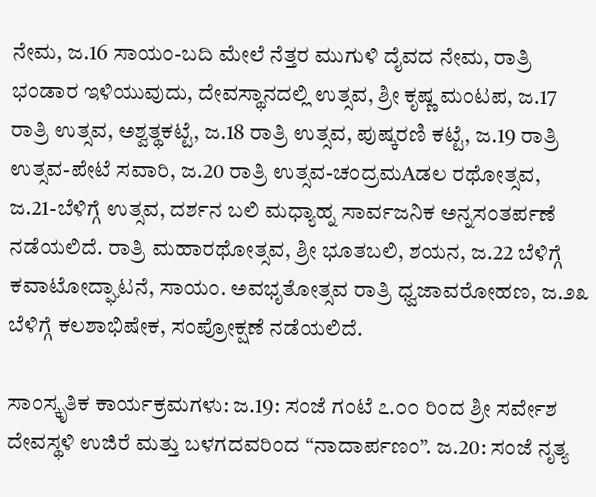ನೇಮ, ಜ.16 ಸಾಯಂ-ಬದಿ ಮೇಲೆ ನೆತ್ತರ ಮುಗುಳಿ ದೈವದ ನೇಮ, ರಾತ್ರಿ ಭಂಡಾರ ಇಳಿಯುವುದು, ದೇವಸ್ಥಾನದಲ್ಲಿ ಉತ್ಸವ, ಶ್ರೀ ಕೃಷ್ಣ ಮಂಟಪ, ಜ.17 ರಾತ್ರಿ ಉತ್ಸವ, ಅಶ್ವತ್ಥಕಟ್ಟೆ, ಜ.18 ರಾತ್ರಿ ಉತ್ಸವ, ಪುಷ್ಕರಣಿ ಕಟ್ಟೆ, ಜ.19 ರಾತ್ರಿ ಉತ್ಸವ-ಪೇಟೆ ಸವಾರಿ, ಜ.20 ರಾತ್ರಿ ಉತ್ಸವ-ಚಂದ್ರಮAಡಲ ರಥೋತ್ಸವ, ಜ.21-ಬೆಳಿಗ್ಗೆ ಉತ್ಸವ, ದರ್ಶನ ಬಲಿ ಮಧ್ಯಾಹ್ನ ಸಾರ್ವಜನಿಕ ಅನ್ನಸಂತರ್ಪಣೆ ನಡೆಯಲಿದೆ. ರಾತ್ರಿ ಮಹಾರಥೋತ್ಸವ, ಶ್ರೀ ಭೂತಬಲಿ, ಶಯನ, ಜ.22 ಬೆಳಿಗ್ಗೆ ಕವಾಟೋದ್ಘಾಟನೆ, ಸಾಯಂ. ಅವಭೃತೋತ್ಸವ ರಾತ್ರಿ ಧ್ವಜಾವರೋಹಣ, ಜ.೨೩ ಬೆಳಿಗ್ಗೆ ಕಲಶಾಭಿಷೇಕ, ಸಂಪ್ರೋಕ್ಷಣೆ ನಡೆಯಲಿದೆ.

ಸಾಂಸ್ಕೃತಿಕ ಕಾರ್ಯಕ್ರಮಗಳು: ಜ.19: ಸಂಜೆ ಗಂಟೆ ೭.೦೦ ರಿಂದ ಶ್ರೀ ಸರ್ವೇಶ ದೇವಸ್ಥಳಿ ಉಜಿರೆ ಮತ್ತು ಬಳಗದವರಿಂದ “ನಾದಾರ್ಪಣಂ”. ಜ.20: ಸಂಜೆ ನೃತ್ಯ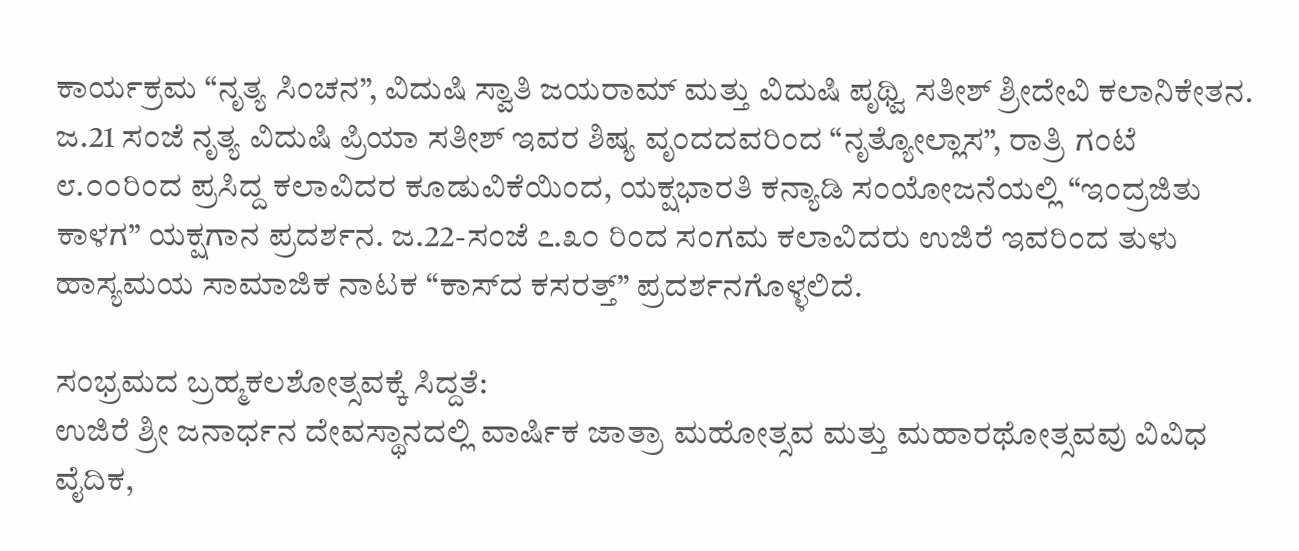ಕಾರ್ಯಕ್ರಮ “ನೃತ್ಯ ಸಿಂಚನ”, ವಿದುಷಿ ಸ್ವಾತಿ ಜಯರಾಮ್ ಮತ್ತು ವಿದುಷಿ ಪೃಥ್ವಿ ಸತೀಶ್ ಶ್ರೀದೇವಿ ಕಲಾನಿಕೇತನ. ಜ.21 ಸಂಜೆ ನೃತ್ಯ ವಿದುಷಿ ಪ್ರಿಯಾ ಸತೀಶ್ ಇವರ ಶಿಷ್ಯ ವೃಂದದವರಿಂದ “ನೃತ್ಯೋಲ್ಲಾಸ”, ರಾತ್ರಿ ಗಂಟೆ ೮.೦೦ರಿಂದ ಪ್ರಸಿದ್ದ ಕಲಾವಿದರ ಕೂಡುವಿಕೆಯಿಂದ, ಯಕ್ಷಭಾರತಿ ಕನ್ಯಾಡಿ ಸಂಯೋಜನೆಯಲ್ಲಿ “ಇಂದ್ರಜಿತು ಕಾಳಗ” ಯಕ್ಷಗಾನ ಪ್ರದರ್ಶನ. ಜ.22-ಸಂಜೆ ೭.೩೦ ರಿಂದ ಸಂಗಮ ಕಲಾವಿದರು ಉಜಿರೆ ಇವರಿಂದ ತುಳು ಹಾಸ್ಯಮಯ ಸಾಮಾಜಿಕ ನಾಟಕ “ಕಾಸ್‌ದ ಕಸರತ್ತ್” ಪ್ರದರ್ಶನಗೊಳ್ಳಲಿದೆ.

ಸಂಭ್ರಮದ ಬ್ರಹ್ಮಕಲಶೋತ್ಸವಕ್ಕೆ ಸಿದ್ದತೆ:
ಉಜಿರೆ ಶ್ರೀ ಜನಾರ್ಧನ ದೇವಸ್ಥಾನದಲ್ಲಿ ವಾರ್ಷಿಕ ಜಾತ್ರಾ ಮಹೋತ್ಸವ ಮತ್ತು ಮಹಾರಥೋತ್ಸವವು ವಿವಿಧ ವೈದಿಕ,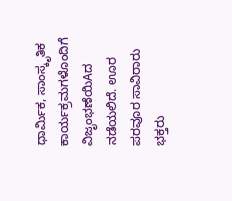ಧಾರ್ಮಿಕ, ಸಾಂಸ್ಕೃತಿಕ ಕಾರ್ಯಕ್ರಮಗಳೊಂದಿಗೆ ವಿಜೃಂಭಣೆಯಿAದ ನಡೆಯಲಿದೆ. ಊರ ಪರವೂರ ಸಾವಿರಾರು ಭಕ್ತರು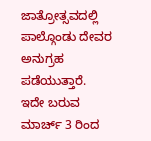ಜಾತ್ರೋತ್ಸವದಲ್ಲಿ ಪಾಲ್ಗೊಂಡು ದೇವರ ಅನುಗ್ರಹ ಪಡೆಯುತ್ತಾರೆ. ಇದೇ ಬರುವ ಮಾರ್ಚ್ 3 ರಿಂದ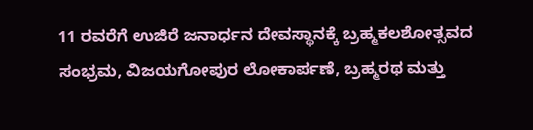11 ರವರೆಗೆ ಉಜಿರೆ ಜನಾರ್ಧನ ದೇವಸ್ಥಾನಕ್ಕೆ ಬ್ರಹ್ಮಕಲಶೋತ್ಸವದ ಸಂಭ್ರಮ, ವಿಜಯಗೋಪುರ ಲೋಕಾರ್ಪಣೆ, ಬ್ರಹ್ಮರಥ ಮತ್ತು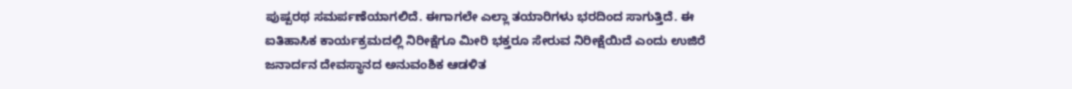ಪುಷ್ಪರಥ ಸಮರ್ಪಣೆಯಾಗಲಿದೆ. ಈಗಾಗಲೇ ಎಲ್ಲಾ ತಯಾರಿಗಳು ಭರದಿಂದ ಸಾಗುತ್ತಿದೆ. ಈ ಐತಿಹಾಸಿಕ ಕಾರ್ಯಕ್ರಮದಲ್ಲಿ ನಿರೀಕ್ಷೆಗೂ ಮೀರಿ ಭಕ್ತರೂ ಸೇರುವ ನಿರೀಕ್ಷೆಯಿದೆ ಎಂದು ಉಜಿರೆ ಜನಾರ್ದನ ದೇವಸ್ಥಾನದ ಅನುವಂಶಿಕ ಆಡಳಿತ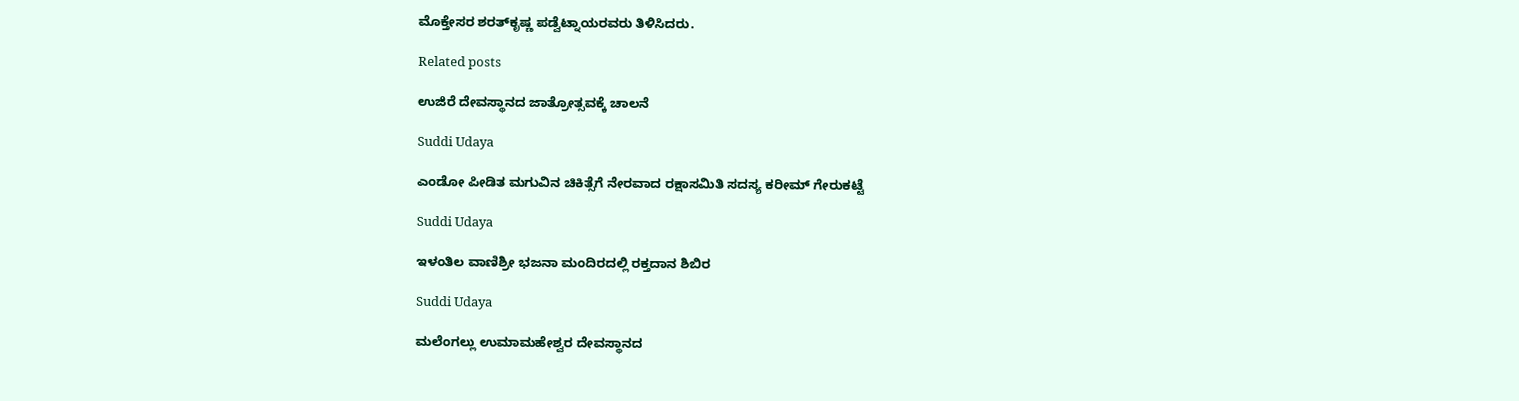ಮೊಕ್ತೇಸರ ಶರತ್‌ಕೃಷ್ಣ ಪಡ್ವೆಟ್ನಾಯರವರು ತಿಳಿಸಿದರು.

Related posts

ಉಜಿರೆ ದೇವಸ್ಥಾನದ ಜಾತ್ರೋತ್ಸವಕ್ಕೆ ಚಾಲನೆ

Suddi Udaya

ಎಂಡೋ ಪೀಡಿತ ಮಗುವಿನ ಚಿಕಿತ್ಸೆಗೆ ನೇರವಾದ ರಕ್ಷಾಸಮಿತಿ ಸದಸ್ಯ ಕರೀಮ್‌ ಗೇರುಕಟ್ಟೆ

Suddi Udaya

ಇಳಂತಿಲ ವಾಣಿಶ್ರೀ ಭಜನಾ ಮಂದಿರದಲ್ಲಿ ರಕ್ತದಾನ ಶಿಬಿರ

Suddi Udaya

ಮಲೆಂಗಲ್ಲು ಉಮಾಮಹೇಶ್ವರ ದೇವಸ್ಥಾನದ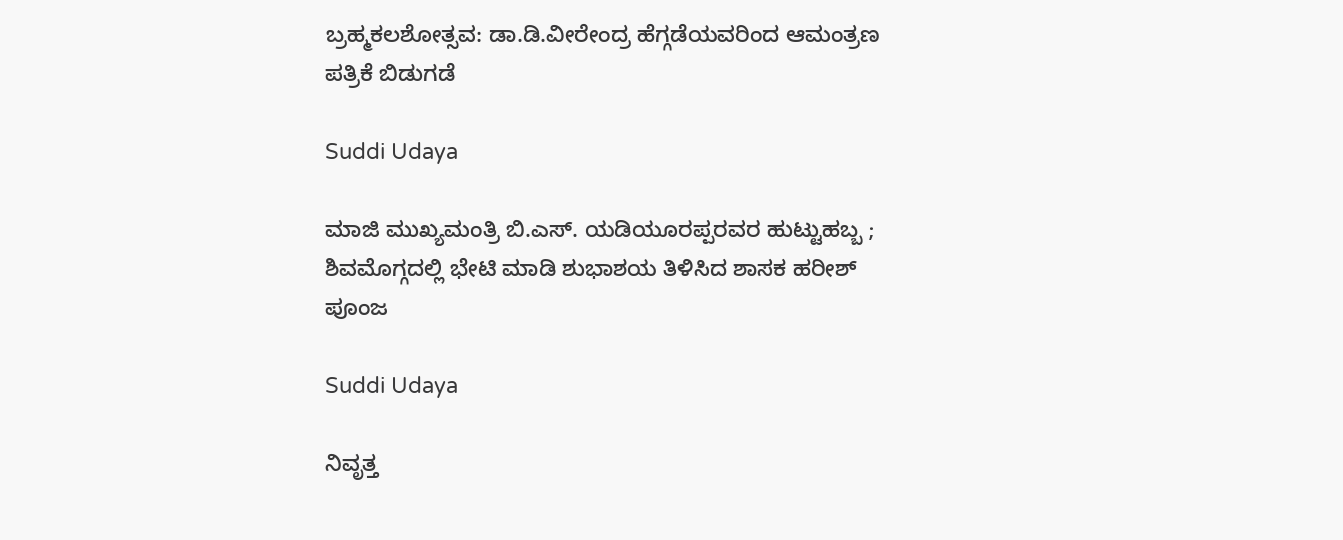ಬ್ರಹ್ಮಕಲಶೋತ್ಸವ: ಡಾ.ಡಿ.ವೀರೇಂದ್ರ ಹೆಗ್ಗಡೆಯವರಿಂದ ಆಮಂತ್ರಣ ಪತ್ರಿಕೆ ಬಿಡುಗಡೆ

Suddi Udaya

ಮಾಜಿ ಮುಖ್ಯಮಂತ್ರಿ ಬಿ.ಎಸ್. ಯಡಿಯೂರಪ್ಪರವರ ಹುಟ್ಟುಹಬ್ಬ ; ಶಿವಮೊಗ್ಗದಲ್ಲಿ ಭೇಟಿ ಮಾಡಿ ಶುಭಾಶಯ ತಿಳಿಸಿದ ಶಾಸಕ ಹರೀಶ್ ಪೂಂಜ

Suddi Udaya

ನಿವೃತ್ತ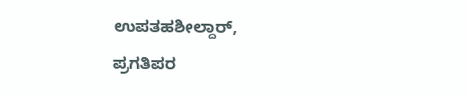ಉಪತಹಶೀಲ್ದಾರ್, ಪ್ರಗತಿಪರ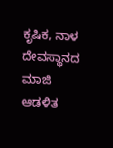ಕೃಷಿಕ, ನಾಳ ದೇವಸ್ಥಾನದ ಮಾಜಿ ಆಡಳಿತ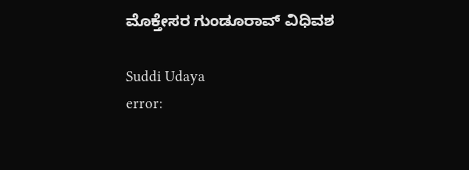ಮೊಕ್ತೇಸರ ಗುಂಡೂರಾವ್ ವಿಧಿವಶ

Suddi Udaya
error: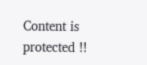Content is protected !!